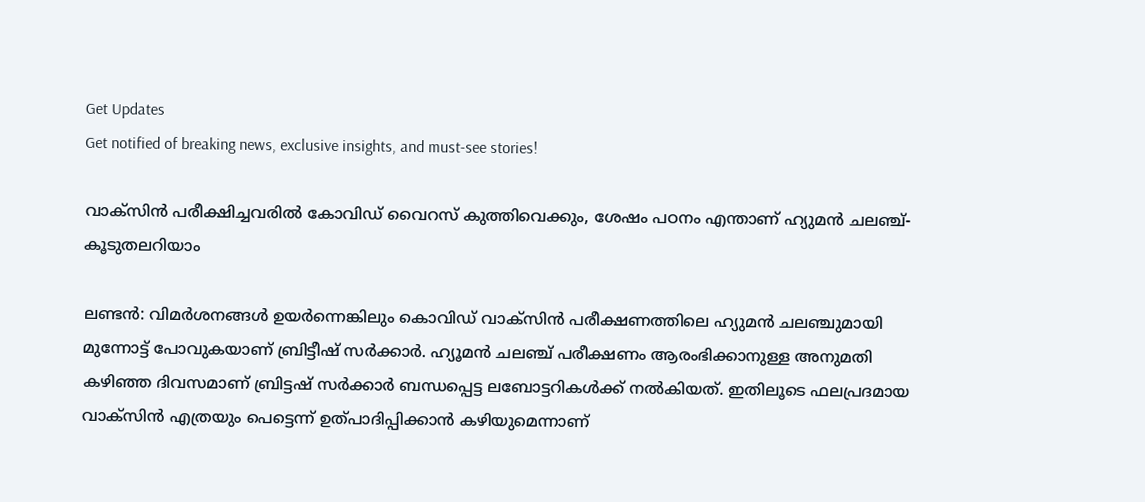Get Updates
Get notified of breaking news, exclusive insights, and must-see stories!

വാക്സിന്‍ പരീക്ഷിച്ചവരില്‍ കോവിഡ് വൈറസ് കുത്തിവെക്കും, ശേഷം പഠനം എന്താണ് ഹ്യുമന്‍ ചലഞ്ച്-കൂടുതലറിയാം

ലണ്ടന്‍: വിമര്‍ശനങ്ങള്‍ ഉയര്‍ന്നെങ്കിലും കൊവിഡ് വാക്സിന്‍ പരീക്ഷണത്തിലെ ഹ്യുമന്‍ ചലഞ്ചുമായി മുന്നോട്ട് പോവുകയാണ് ബ്രിട്ടീഷ് സര്‍ക്കാര്‍. ഹ്യൂമന്‍ ചലഞ്ച് പരീക്ഷണം ആരംഭിക്കാനുള്ള അനുമതി കഴിഞ്ഞ ദിവസമാണ് ബ്രിട്ടഷ് സര്‍ക്കാര്‍ ബന്ധപ്പെട്ട ലബോട്ടറികള്‍ക്ക് നല്‍കിയത്. ഇതിലൂടെ ഫലപ്രദമായ വാക്സിന്‍ എത്രയും പെട്ടെന്ന് ഉത്പാദിപ്പിക്കാന്‍ കഴിയുമെന്നാണ്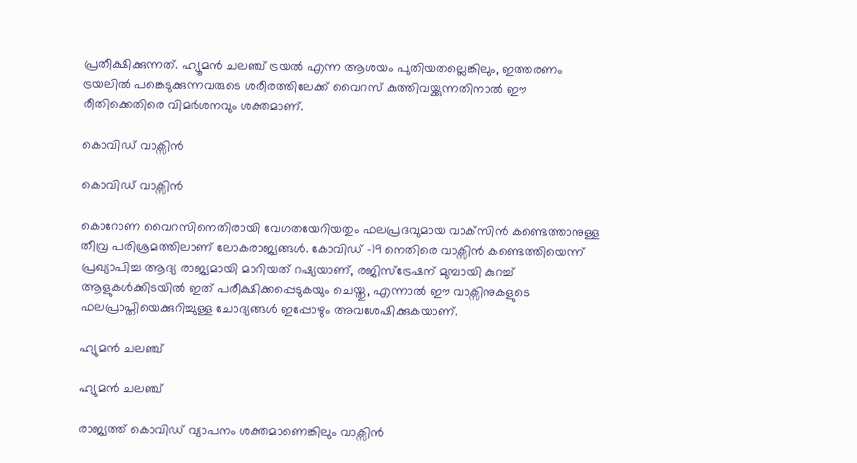പ്രതീക്ഷിക്കുന്നത്. ഹ്യൂമൻ ചലഞ്ച് ട്രയൽ എന്ന ആശയം പുതിയതല്ലെങ്കിലും, ഇത്തരണം ട്രയലിൽ പങ്കെടുക്കുന്നവരുടെ ശരീരത്തിലേക്ക് വൈറസ് കുത്തിവയ്ക്കുന്നതിനാൽ ഈ രീതിക്കെതിരെ വിമര്‍ശനവും ശക്തമാണ്.

കൊവിഡ് വാക്സിന്‍

കൊവിഡ് വാക്സിന്‍

കൊറോണ വൈറസിനെതിരായി വേഗതയേറിയതും ഫലപ്രദവുമായ വാക്‌സിന്‍ കണ്ടെത്താനുള്ള തീവ്ര പരിശ്രമത്തിലാണ് ലോകരാജ്യങ്ങള്‍. കോവിഡ് -19 നെതിരെ വാക്സിൻ കണ്ടെത്തിയെന്ന് പ്രഖ്യാപിച്ച ആദ്യ രാജ്യമായി മാറിയത് റഷ്യയാണ്, രജിസ്ട്രേഷന് മുമ്പായി കുറച്ച് ആളുകൾക്കിടയിൽ ഇത് പരീക്ഷിക്കപ്പെടുകയും ചെയ്തു, എന്നാല്‍ ഈ വാക്സിനുകളുടെ ഫലപ്രാപ്തിയെക്കുറിച്ചുള്ള ചോദ്യങ്ങൾ ഇപ്പോഴും അവശേഷിക്കുകയാണ്.

ഹ്യുമന്‍ ചലഞ്ച്

ഹ്യുമന്‍ ചലഞ്ച്

രാജ്യത്ത് കൊവിഡ് വ്യാപനം ശക്തമാണെങ്കിലും വാക്സിന്‍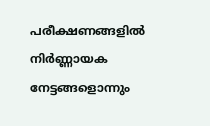പരീക്ഷണങ്ങളില്‍ നിര്‍ണ്ണായക നേട്ടങ്ങളൊന്നും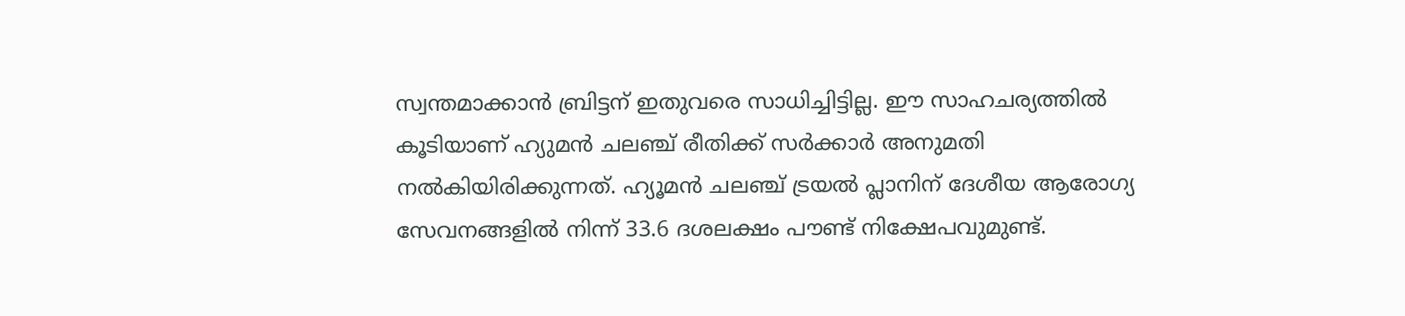സ്വന്തമാക്കാന്‍ ബ്രിട്ടന് ഇതുവരെ സാധിച്ചിട്ടില്ല. ഈ സാഹചര്യത്തില്‍ കൂടിയാണ് ഹ്യുമന്‍ ചലഞ്ച് രീതിക്ക് സര്‍ക്കാര്‍ അനുമതി നല്‍കിയിരിക്കുന്നത്. ഹ്യൂമൻ ചലഞ്ച് ട്രയൽ പ്ലാനിന് ദേശീയ ആരോഗ്യ സേവനങ്ങളിൽ നിന്ന് 33.6 ദശലക്ഷം പൗണ്ട് നിക്ഷേപവുമുണ്ട്.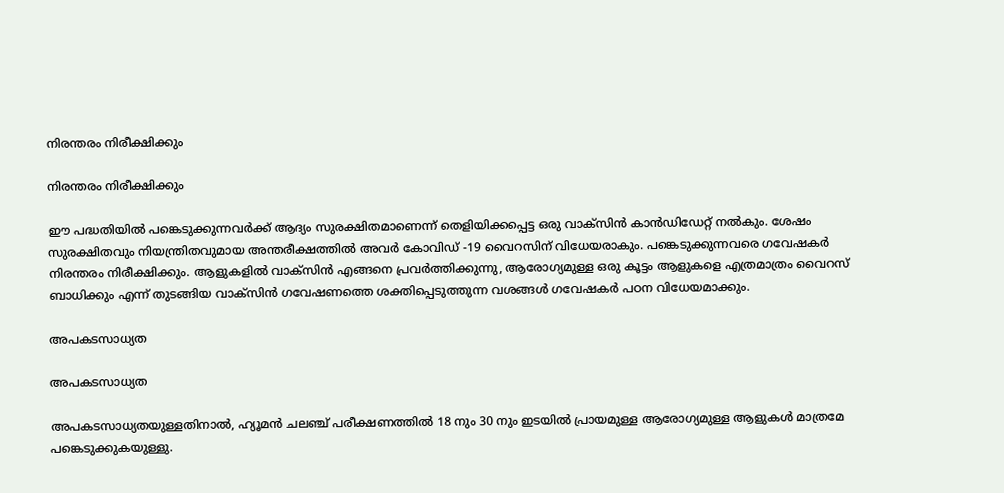നിരന്തരം നിരീക്ഷിക്കും

നിരന്തരം നിരീക്ഷിക്കും

ഈ പദ്ധതിയില്‍ പങ്കെടുക്കുന്നവർക്ക് ആദ്യം സുരക്ഷിതമാണെന്ന് തെളിയിക്കപ്പെട്ട ഒരു വാക്സിൻ കാൻഡിഡേറ്റ് നൽകും. ശേഷം സുരക്ഷിതവും നിയന്ത്രിതവുമായ അന്തരീക്ഷത്തിൽ അവർ കോവിഡ് -19 വൈറസിന് വിധേയരാകും. പങ്കെടുക്കുന്നവരെ ഗവേഷകർ നിരന്തരം നിരീക്ഷിക്കും. ആളുകളില്‍ വാക്സിൻ എങ്ങനെ പ്രവർത്തിക്കുന്നു, ആരോഗ്യമുള്ള ഒരു കൂട്ടം ആളുകളെ എത്രമാത്രം വൈറസ് ബാധിക്കും എന്ന് തുടങ്ങിയ വാക്സിൻ ഗവേഷണത്തെ ശക്തിപ്പെടുത്തുന്ന വശങ്ങൾ ഗവേഷകര്‍ പഠന വിധേയമാക്കും.

അപകടസാധ്യത

അപകടസാധ്യത

അപകടസാധ്യതയുള്ളതിനാൽ, ഹ്യൂമൻ ചലഞ്ച് പരീക്ഷണത്തില്‍ 18 നും 30 നും ഇടയിൽ പ്രായമുള്ള ആരോഗ്യമുള്ള ആളുകൾ മാത്രമേ പങ്കെടുക്കുകയുള്ളു.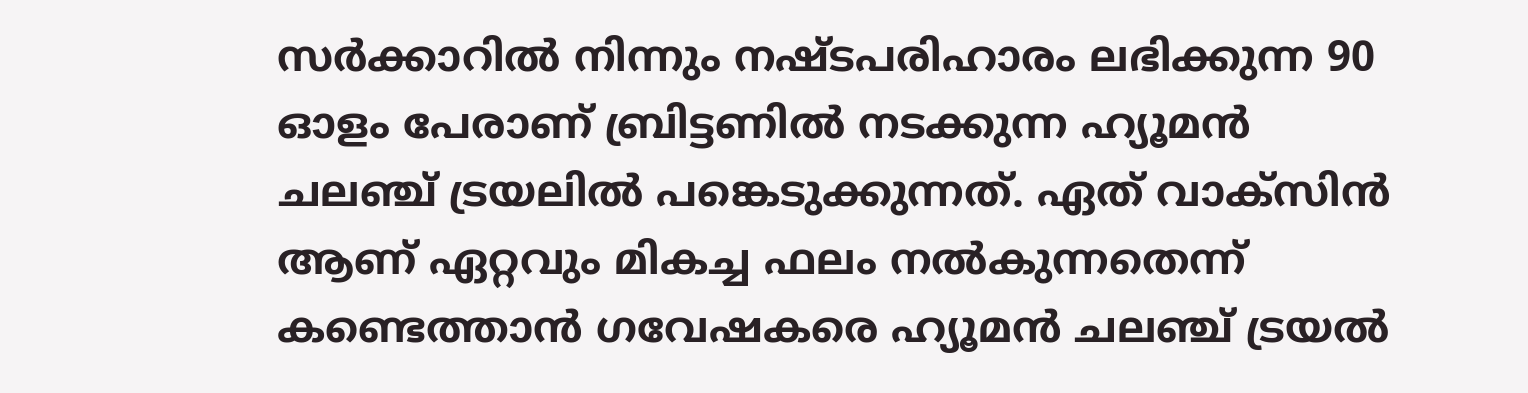സർക്കാറില്‍ നിന്നും നഷ്ടപരിഹാരം ലഭിക്കുന്ന 90 ഓളം പേരാണ് ബ്രിട്ടണില്‍ നടക്കുന്ന ഹ്യൂമൻ ചലഞ്ച് ട്രയലിൽ പങ്കെടുക്കുന്നത്. ഏത് വാക്സിൻ ആണ് ഏറ്റവും മികച്ച ഫലം നൽകുന്നതെന്ന് കണ്ടെത്താൻ ഗവേഷകരെ ഹ്യൂമൻ ചലഞ്ച് ട്രയൽ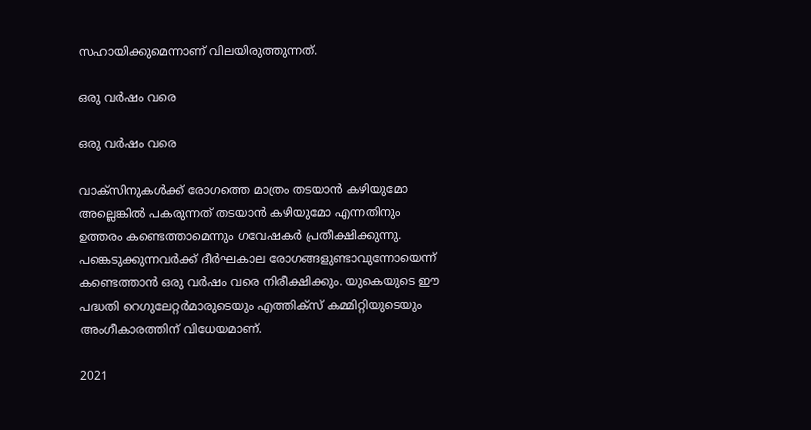സഹായിക്കുമെന്നാണ് വിലയിരുത്തുന്നത്.

ഒരു വർഷം വരെ

ഒരു വർഷം വരെ

വാക്സിനുകൾക്ക് രോഗത്തെ മാത്രം തടയാൻ കഴിയുമോ അല്ലെങ്കിൽ പകരുന്നത് തടയാൻ കഴിയുമോ എന്നതിനും ഉത്തരം കണ്ടെത്താമെന്നും ഗവേഷകർ പ്രതീക്ഷിക്കുന്നു. പങ്കെടുക്കുന്നവർക്ക് ദീർഘകാല രോഗങ്ങളുണ്ടാവുന്നോയെന്ന് കണ്ടെത്താൻ ഒരു വർഷം വരെ നിരീക്ഷിക്കും. യുകെയുടെ ഈ പദ്ധതി റെഗുലേറ്റർമാരുടെയും എത്തിക്സ് കമ്മിറ്റിയുടെയും അംഗീകാരത്തിന് വിധേയമാണ്.

2021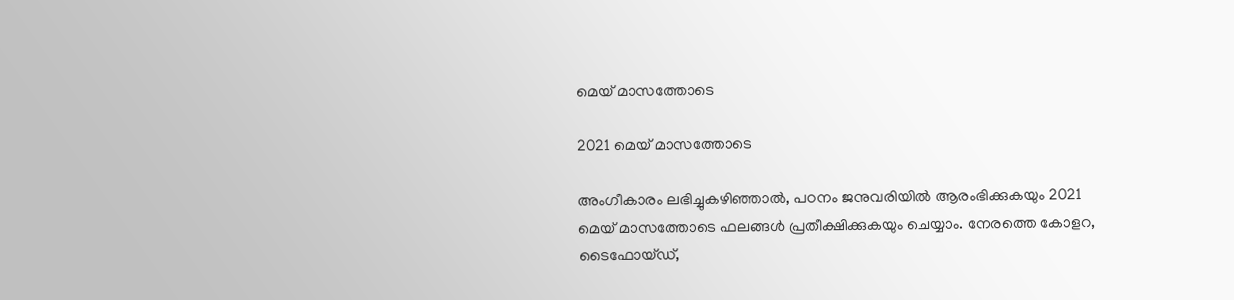മെയ് മാസത്തോടെ

2021 മെയ് മാസത്തോടെ

അംഗീകാരം ലഭിച്ചുകഴിഞ്ഞാൽ, പഠനം ജനുവരിയിൽ ആരംഭിക്കുകയും 2021 മെയ് മാസത്തോടെ ഫലങ്ങൾ പ്രതീക്ഷിക്കുകയും ചെയ്യാം. നേരത്തെ കോളറ, ടൈഫോയ്ഡ്,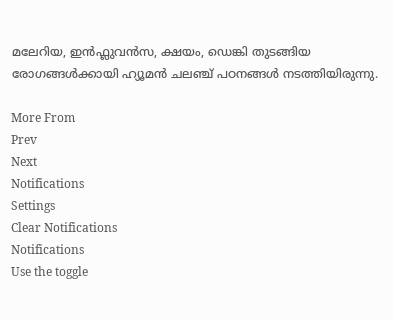മലേറിയ, ഇൻഫ്ലുവൻസ, ക്ഷയം, ഡെങ്കി തുടങ്ങിയ രോഗങ്ങൾക്കായി ഹ്യൂമൻ ചലഞ്ച് പഠനങ്ങൾ നടത്തിയിരുന്നു.

More From
Prev
Next
Notifications
Settings
Clear Notifications
Notifications
Use the toggle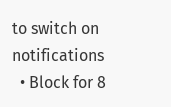to switch on notifications
  • Block for 8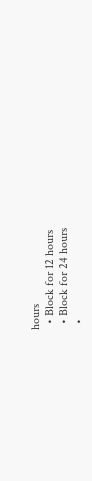hours
  • Block for 12 hours
  • Block for 24 hours
  •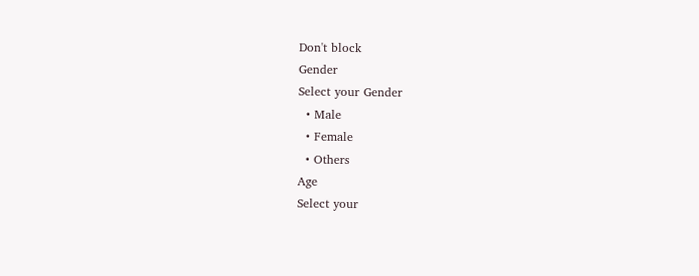Don't block
Gender
Select your Gender
  • Male
  • Female
  • Others
Age
Select your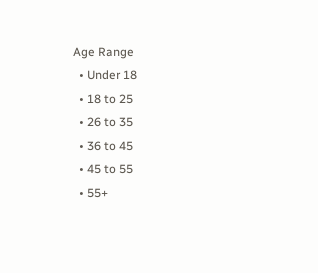Age Range
  • Under 18
  • 18 to 25
  • 26 to 35
  • 36 to 45
  • 45 to 55
  • 55+